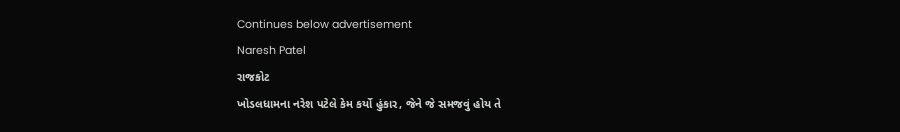Continues below advertisement
Naresh Patel
રાજકોટ
ખોડલધામના નરેશ પટેલે કેમ કર્યો હુંકાર, જેને જે સમજવું હોય તે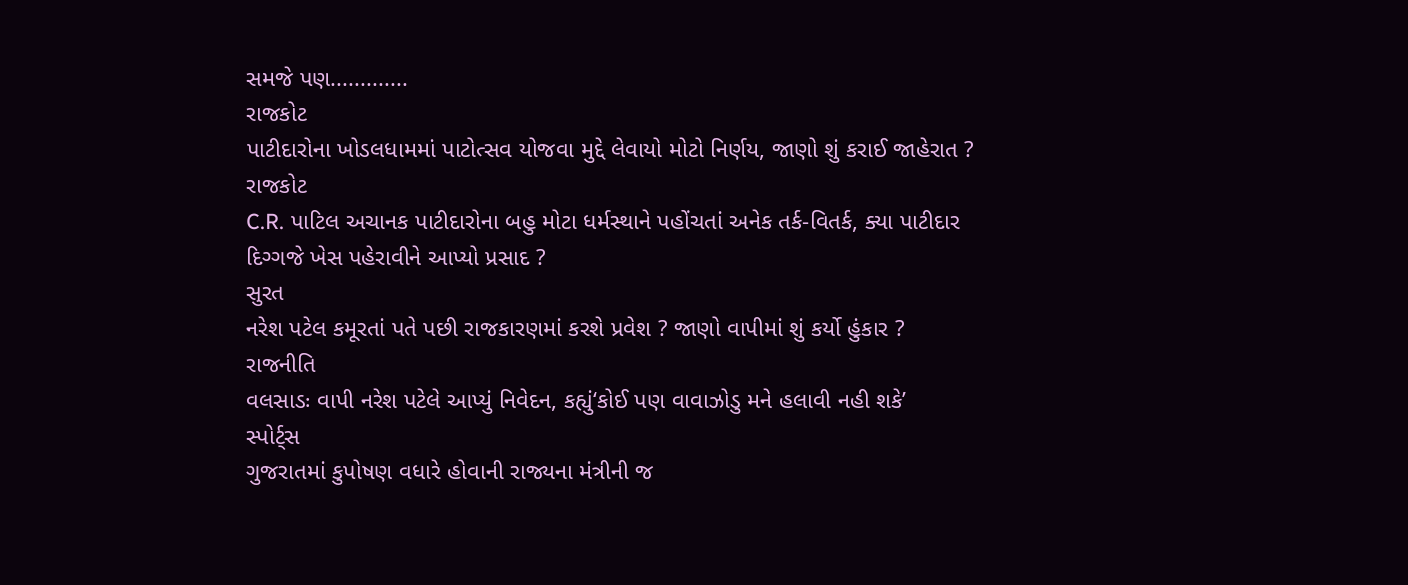સમજે પણ.............
રાજકોટ
પાટીદારોના ખોડલધામમાં પાટોત્સવ યોજવા મુદ્દે લેવાયો મોટો નિર્ણય, જાણો શું કરાઈ જાહેરાત ?
રાજકોટ
C.R. પાટિલ અચાનક પાટીદારોના બહુ મોટા ધર્મસ્થાને પહોંચતાં અનેક તર્ક-વિતર્ક, ક્યા પાટીદાર દિગ્ગજે ખેસ પહેરાવીને આપ્યો પ્રસાદ ?
સુરત
નરેશ પટેલ કમૂરતાં પતે પછી રાજકારણમાં કરશે પ્રવેશ ? જાણો વાપીમાં શું કર્યો હુંકાર ?
રાજનીતિ
વલસાડઃ વાપી નરેશ પટેલે આપ્યું નિવેદન, કહ્યું‘કોઈ પણ વાવાઝોડુ મને હલાવી નહી શકે’
સ્પોર્ટ્સ
ગુજરાતમાં કુપોષણ વધારે હોવાની રાજ્યના મંત્રીની જ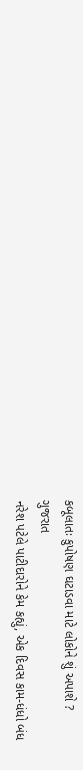કબૂલાતઃ કુપોષણ ઘટાડવા માટે લોકોને શું અપાશે ?
ગુજરાત
નરેશ પટેલે પાટીદારોને કેમ કહ્યું, એક દિવસ કામ-ધંધો બંધ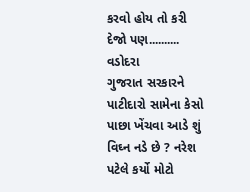કરવો હોય તો કરી દેજો પણ..........
વડોદરા
ગુજરાત સરકારને પાટીદારો સામેના કેસો પાછા ખેંચવા આડે શું વિઘ્ન નડે છે ? નરેશ પટેલે કર્યો મોટો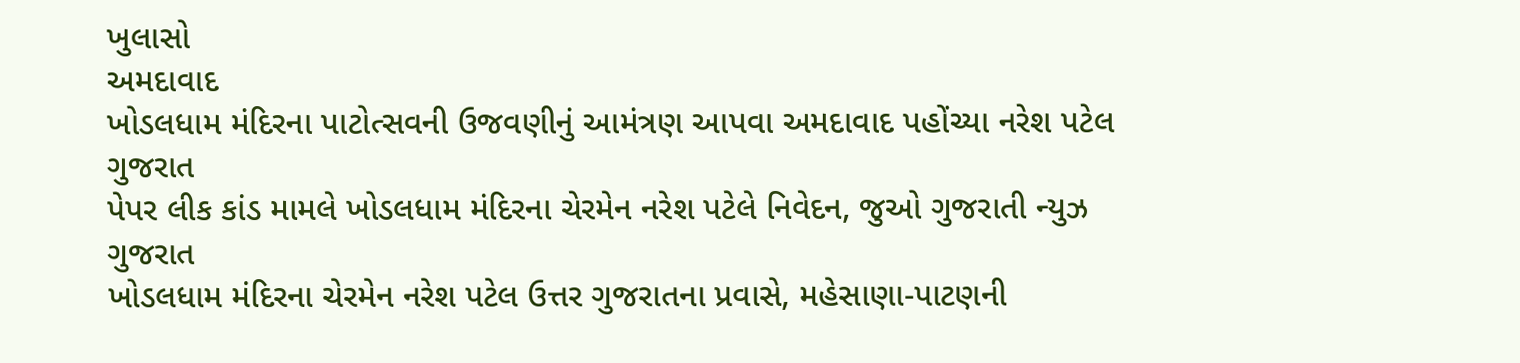ખુલાસો
અમદાવાદ
ખોડલધામ મંદિરના પાટોત્સવની ઉજવણીનું આમંત્રણ આપવા અમદાવાદ પહોંચ્યા નરેશ પટેલ
ગુજરાત
પેપર લીક કાંડ મામલે ખોડલધામ મંદિરના ચેરમેન નરેશ પટેલે નિવેદન, જુઓ ગુજરાતી ન્યુઝ
ગુજરાત
ખોડલધામ મંદિરના ચેરમેન નરેશ પટેલ ઉત્તર ગુજરાતના પ્રવાસે, મહેસાણા-પાટણની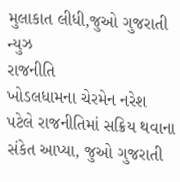મુલાકાત લીધી,જુઓ ગુજરાતી ન્યુઝ
રાજનીતિ
ખોડલધામના ચેરમેન નરેશ પટેલે રાજનીતિમાં સક્રિય થવાના સંકેત આપ્યા, જુઓ ગુજરાતી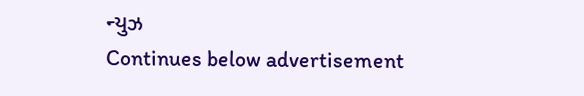ન્યુઝ
Continues below advertisement